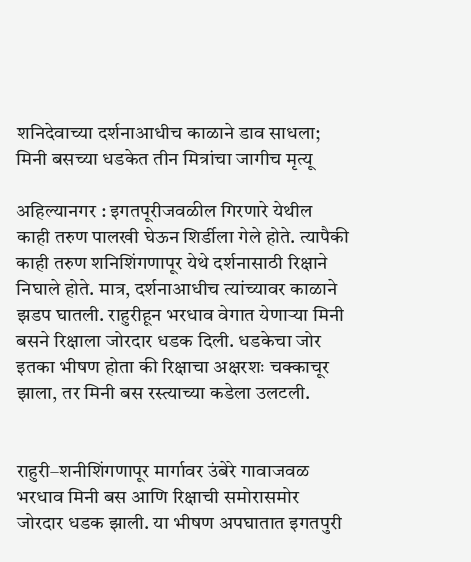शनिदेवाच्या दर्शनाआधीच काळाने डाव साधला; मिनी बसच्या धडकेत तीन मित्रांचा जागीच मृत्यू

अहिल्यानगर : इगतपूरीजवळील गिरणारे येथील काही तरुण पालखी घेऊन शिर्डीला गेले होते. त्यापैकी काही तरुण शनिशिंगणापूर येथे दर्शनासाठी रिक्षाने निघाले होते. मात्र, दर्शनाआधीच त्यांच्यावर काळाने झडप घातली. राहुरीहून भरधाव वेगात येणाऱ्या मिनी बसने रिक्षाला जोरदार धडक दिली. धडकेचा जोर इतका भीषण होता की रिक्षाचा अक्षरशः चक्काचूर झाला, तर मिनी बस रस्त्याच्या कडेला उलटली.


राहुरी–शनीशिंगणापूर मार्गावर उंबेरे गावाजवळ भरधाव मिनी बस आणि रिक्षाची समोरासमोर जोरदार धडक झाली. या भीषण अपघातात इगतपुरी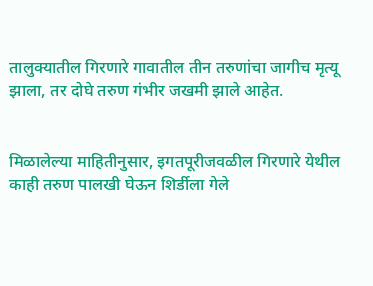तालुक्यातील गिरणारे गावातील तीन तरुणांचा जागीच मृत्यू झाला, तर दोघे तरुण गंभीर जखमी झाले आहेत.


मिळालेल्या माहितीनुसार, इगतपूरीजवळील गिरणारे येथील काही तरुण पालखी घेऊन शिर्डीला गेले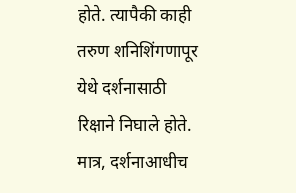होते. त्यापैकी काही तरुण शनिशिंगणापूर येथे दर्शनासाठी रिक्षाने निघाले होते. मात्र, दर्शनाआधीच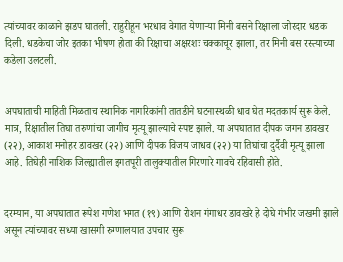त्यांच्यावर काळाने झडप घातली. राहुरीहून भरधाव वेगात येणाऱ्या मिनी बसने रिक्षाला जोरदार धडक दिली. धडकेचा जोर इतका भीषण होता की रिक्षाचा अक्षरशः चक्काचूर झाला, तर मिनी बस रस्त्याच्या कडेला उलटली.


अपघाताची माहिती मिळताच स्थानिक नागरिकांनी तातडीने घटनास्थळी धाव घेत मदतकार्य सुरू केले. मात्र, रिक्षातील तिघा तरुणांचा जागीच मृत्यू झाल्याचे स्पष्ट झाले. या अपघातात दीपक जगन डावखर (२२), आकाश मनोहर डावखर (२२) आणि दीपक विजय जाधव (२२) या तिघांचा दुर्दैवी मृत्यू झाला आहे. तिघेही नाशिक जिल्ह्यातील इगतपूरी तालुक्यातील गिरणारे गावचे रहिवासी होते.


दरम्यान, या अपघातात रूपेश गणेश भगत (१९) आणि रोशन गंगाधर डावखरे हे दोघे गंभीर जखमी झाले असून त्यांच्यावर सध्या खासगी रुग्णालयात उपचार सुरू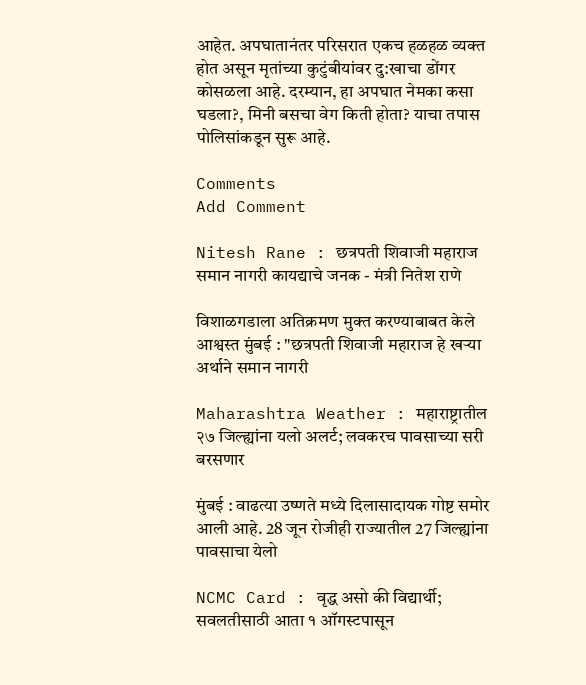आहेत. अपघातानंतर परिसरात एकच हळहळ व्यक्त होत असून मृतांच्या कुटुंबीयांवर दु:खाचा डोंगर कोसळला आहे. दरम्यान, हा अपघात नेमका कसा घडला?, मिनी बसचा वेग किती होता? याचा तपास पोलिसांकडून सुरू आहे.

Comments
Add Comment

Nitesh Rane : छत्रपती शिवाजी महाराज समान नागरी कायद्याचे जनक - मंत्री नितेश राणे

विशाळगडाला अतिक्रमण मुक्त करण्याबाबत केले आश्वस्त मुंबई : "छत्रपती शिवाजी महाराज हे खऱ्या अर्थाने समान नागरी

Maharashtra Weather : महाराष्ट्रातील २७ जिल्ह्यांना यलो अलर्ट; लवकरच पावसाच्या सरी बरसणार

मुंबई : वाढत्या उष्णते मध्ये दिलासादायक गोष्ट समोर आली आहे. 28 जून रोजीही राज्यातील 27 जिल्ह्यांना पावसाचा येलो

NCMC Card : वृद्ध असो की विद्यार्थी; सवलतीसाठी आता १ ऑगस्टपासून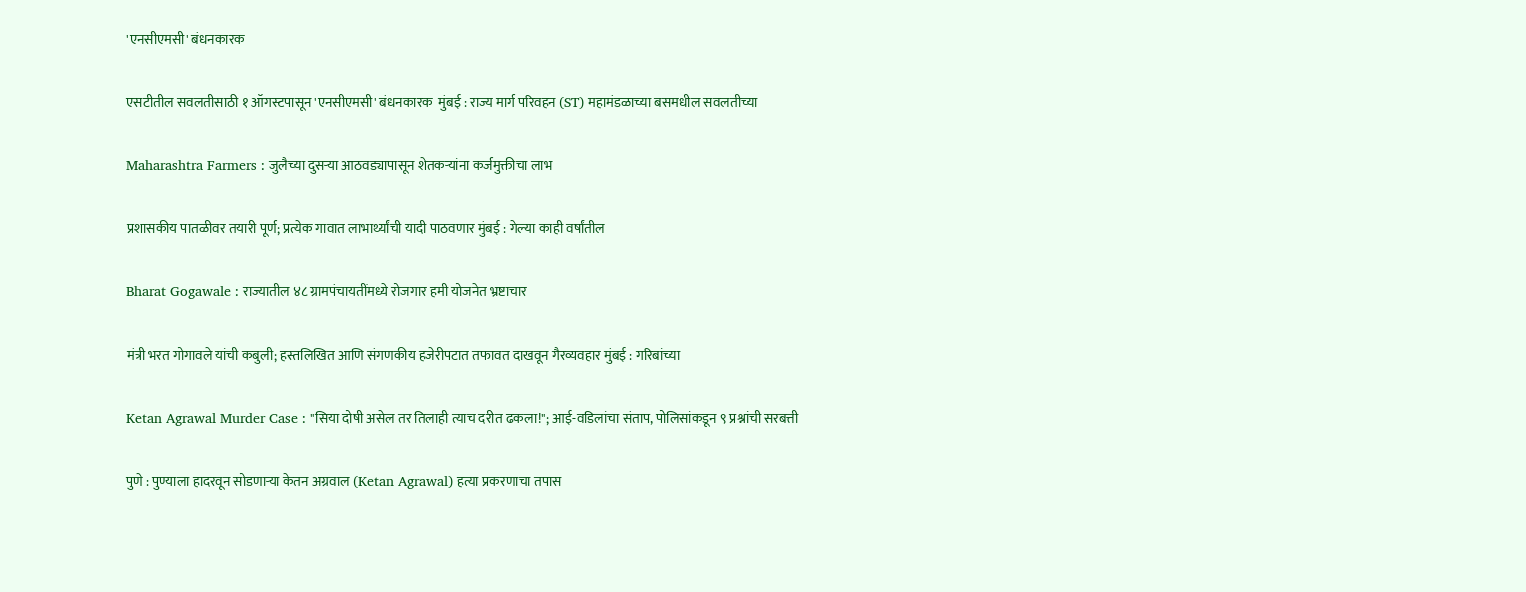'एनसीएमसी' बंधनकारक

एसटीतील सवलतीसाठी १ ऑगस्टपासून 'एनसीएमसी' बंधनकारक  मुंबई : राज्य मार्ग परिवहन (ST) महामंडळाच्या बसमधील सवलतीच्या

Maharashtra Farmers : जुलैच्या दुसऱ्या आठवड्यापासून शेतकऱ्यांना कर्जमुक्तीचा लाभ

प्रशासकीय पातळीवर तयारी पूर्ण; प्रत्येक गावात लाभार्थ्यांची यादी पाठवणार मुंबई : गेल्या काही वर्षांतील

Bharat Gogawale : राज्यातील ४८ ग्रामपंचायतींमध्ये रोजगार हमी योजनेत भ्रष्टाचार

मंत्री भरत गोगावले यांची कबुली; हस्तलिखित आणि संगणकीय हजेरीपटात तफावत दाखवून गैरव्यवहार मुंबई : गरिबांच्या

Ketan Agrawal Murder Case : "सिया दोषी असेल तर तिलाही त्याच दरीत ढकला!"; आई-वडिलांचा संताप, पोलिसांकडून ९ प्रश्नांची सरबत्ती

पुणे : पुण्याला हादरवून सोडणाऱ्या केतन अग्रवाल (Ketan Agrawal) हत्या प्रकरणाचा तपास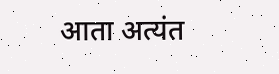आता अत्यंत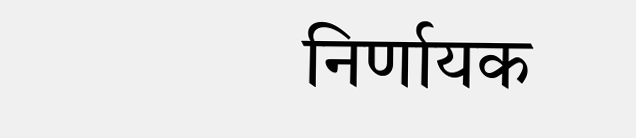निर्णायक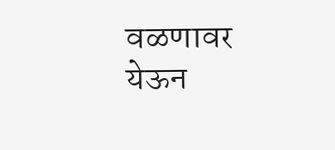वळणावर येऊन